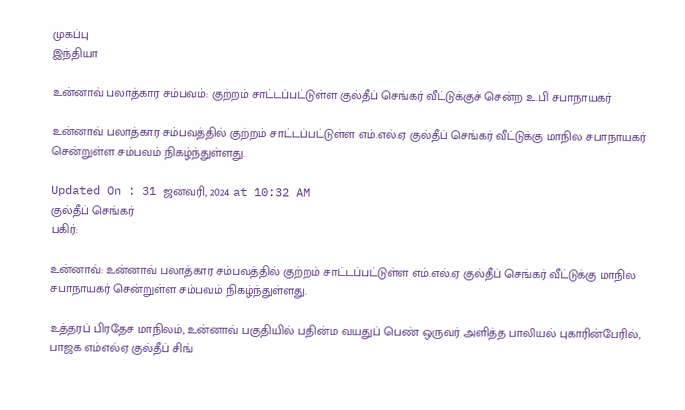முகப்பு
இந்தியா

உன்னாவ் பலாத்கார சம்பவம்: குற்றம் சாட்டப்பட்டுள்ள குல்தீப் செங்கர் வீட்டுக்குச் சென்ற உ.பி சபாநாயகர்

உன்னாவ் பலாத்கார சம்பவத்தில் குற்றம் சாட்டப்பட்டுள்ள எம்.எல்.ஏ குல்தீப் செங்கர் வீட்டுக்கு மாநில சபாநாயகர் சென்றுள்ள சம்பவம் நிகழ்ந்துள்ளது.

Updated On : 31 ஜனவரி, 2024 at 10:32 AM
குல்தீப் செங்கர்
பகிர்:

உன்னாவ்: உன்னாவ் பலாத்கார சம்பவத்தில் குற்றம் சாட்டப்பட்டுள்ள எம்.எல்.ஏ குல்தீப் செங்கர் வீட்டுக்கு மாநில சபாநாயகர் சென்றுள்ள சம்பவம் நிகழ்ந்துள்ளது.

உத்தரப் பிரதேச மாநிலம், உன்னாவ் பகுதியில் பதின்ம வயதுப் பெண் ஒருவர் அளித்த பாலியல் புகாரின்பேரில், பாஜக எம்எல்ஏ குல்தீப் சிங்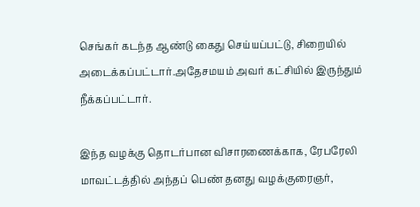செங்கர் கடந்த ஆண்டு கைது செய்யப்பட்டு, சிறையில் அடைக்கப்பட்டார்.அதேசமயம் அவர் கட்சியில் இருந்தும் நீக்கப்பட்டார்.

இந்த வழக்கு தொடர்பான விசாரணைக்காக, ரேபரேலி மாவட்டத்தில் அந்தப் பெண் தனது வழக்குரைஞர்,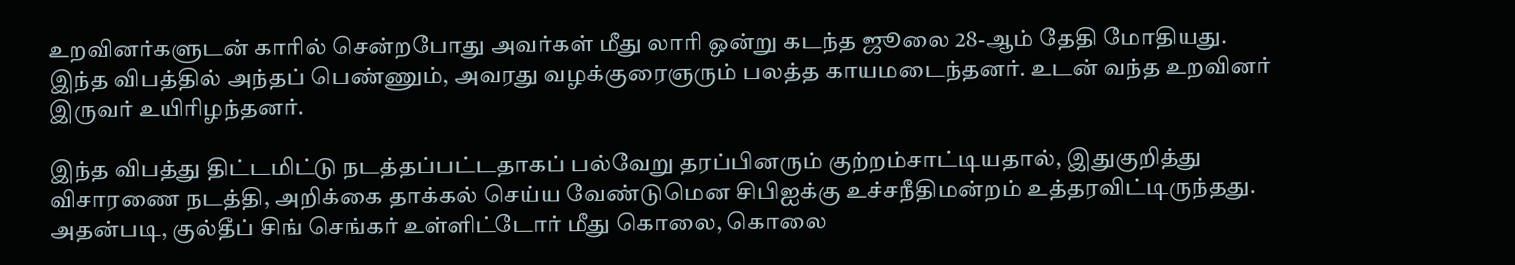உறவினர்களுடன் காரில் சென்றபோது அவர்கள் மீது லாரி ஒன்று கடந்த ஜூலை 28-ஆம் தேதி மோதியது. இந்த விபத்தில் அந்தப் பெண்ணும், அவரது வழக்குரைஞரும் பலத்த காயமடைந்தனர். உடன் வந்த உறவினர் இருவர் உயிரிழந்தனர்.

இந்த விபத்து திட்டமிட்டு நடத்தப்பட்டதாகப் பல்வேறு தரப்பினரும் குற்றம்சாட்டியதால், இதுகுறித்து விசாரணை நடத்தி, அறிக்கை தாக்கல் செய்ய வேண்டுமென சிபிஐக்கு உச்சநீதிமன்றம் உத்தரவிட்டிருந்தது. அதன்படி, குல்தீப் சிங் செங்கர் உள்ளிட்டோர் மீது கொலை, கொலை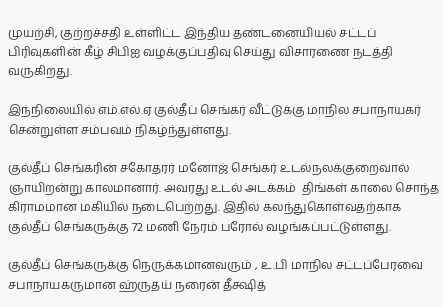முயற்சி, குற்றச்சதி உள்ளிட்ட இந்திய தண்டனையியல் சட்டப் பிரிவுகளின் கீழ் சிபிஐ வழக்குப்பதிவு செய்து விசாரணை நடத்தி வருகிறது.

இந்நிலையில் எம்.எல்.ஏ குல்தீப் செங்கர் வீட்டுக்கு மாநில சபாநாயகர் சென்றுள்ள சம்பவம் நிகழ்ந்துள்ளது.

குல்தீப் செங்கரின் சகோதரர் மனோஜ் செங்கர் உடல்நலக்குறைவால் ஞாயிறன்று காலமானார். அவரது உடல் அடக்கம்  திங்கள் காலை சொந்த கிராமமான மகியில் நடைபெற்றது. இதில் கலந்துகொள்வதற்காக குல்தீப் செங்கருக்கு 72 மணி நேரம் பரோல் வழங்கப்பட்டுள்ளது.

குல்தீப் செங்கருக்கு நெருக்கமானவரும் , உ.பி மாநில சட்டப்பேரவை சபாநாயகருமான ஹ்ருதய் நரைன் தீக்ஷித்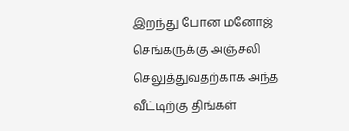இறந்து போன மனோஜ் செங்கருக்கு அஞ்சலி செலுத்துவதற்காக அந்த வீட்டிற்கு திங்கள்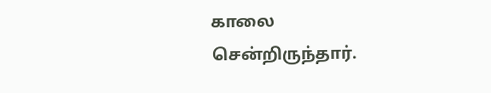காலை சென்றிருந்தார்.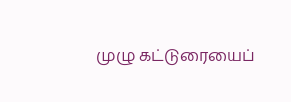முழு கட்டுரையைப்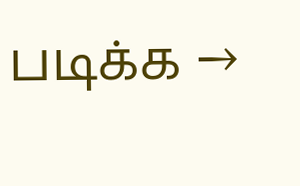படிக்க →